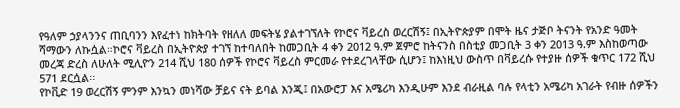የዓለም ኃያላንንና ጠቢባንን እየፈተነ ከክትባት የዘለለ መፍትሄ ያልተገኘለት የኮሮና ቫይረስ ወረርሽኝ፤ በኢትዮጵያም በሞት ዜና ታጅቦ ትናንት የአንድ ዓመት ሻማውን ለኩሷል።ኮሮና ቫይረስ በኢትዮጵያ ተገኘ ከተባለበት ከመጋቢት 4 ቀን 2012 ዓ.ም ጀምሮ ከትናንስ በስቲያ መጋቢት 3 ቀን 2013 ዓ.ም እስከወጣው መረጃ ድረስ ለሁለት ሚሊዮን 214 ሺህ 180 ሰዎች የኮሮና ቫይረስ ምርመራ የተደረገላቸው ሲሆን፤ ከእነዚህ ውስጥ በቫይረሱ የተያዙ ሰዎች ቁጥር 172 ሺህ 571 ደርሷል፡፡
የኮቪድ 19 ወረርሽኝ ምንም እንኳን መነሻው ቻይና ናት ይባል እንጂ፤ በአውሮፓ እና አሜሪካ እንዲሁም እንደ ብራዚል ባሉ የላቲን አሜሪካ አገራት የብዙ ሰዎችን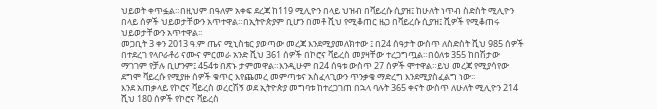ህይወት ቀጥፏል።በዚህም በዓለም አቀፍ ደረጃ ከ119 ሚሊዮን በላይ ህዝብ በቫይረሱ ሲያዝ፤ ከሁለት ነጥብ ስድስት ሚሊዮን በላይ ሰዎች ህይወታቸውን አጥተዋል።በኢትዮጵያም ቢሆን በመቶ ሺህ የሚቆጠር ዜጋ በቫይረሱ ሲያዝ፤ ሺዎች የሚቆጠሩ ህይወታቸውን አጥተዋል፡፡
መጋቢት 3 ቀን 2013 ዓ.ም ጤና ሚኒስቴር ያወጣው መረጃ እንደሚያመለክተው ፤ በ24 ሰዓታት ውስጥ ለስድስት ሺህ 985 ሰዎች በተደረገ የላቦራቶሪ ናሙና ምርመራ አንድ ሺህ 361 ሰዎች በኮሮና ቫይረስ መያዛቸው ተረጋግጧል።በዕለቱ 355 ከበሽታው ማገገም የቻሉ ቢሆንም፤ 454ቱ በጽኑ ታምመዋል።እንዲሁም በ24 ሰዓቱ ውስጥ 27 ሰዎች ሞተዋል።ይህ መረጃ የሚያሳየው ደግሞ ቫይረሱ የሚያዙ ሰዎች ቁጥር እየጨመረ መምጣቱና አስፈላጊውን ጥንቃቄ ማድረግ እንደሚያስፈልግ ነው፡፡
እንደ አጠቃላይ የኮሮና ቫይረስ ወረርሽኝ ወደ ኢትዮጵያ መግባቱ ከተረጋገጠ በኋላ ባሉት 365 ቀናት ውስጥ ለሁለት ሚሊዮን 214 ሺህ 180 ሰዎች የኮሮና ቫይረስ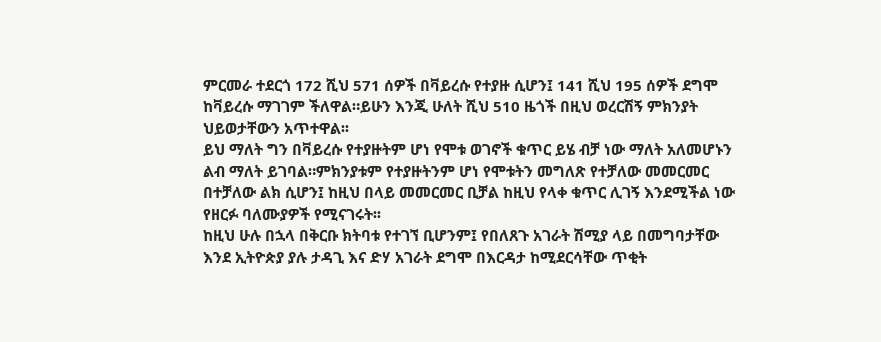ምርመራ ተደርጎ 172 ሺህ 571 ሰዎች በቫይረሱ የተያዙ ሲሆን፤ 141 ሺህ 195 ሰዎች ደግሞ ከቫይረሱ ማገገም ችለዋል።ይሁን እንጂ ሁለት ሺህ 510 ዜጎች በዚህ ወረርሽኝ ምክንያት ህይወታቸውን አጥተዋል፡፡
ይህ ማለት ግን በቫይረሱ የተያዙትም ሆነ የሞቱ ወገኖች ቁጥር ይሄ ብቻ ነው ማለት አለመሆኑን ልብ ማለት ይገባል።ምክንያቱም የተያዙትንም ሆነ የሞቱትን መግለጽ የተቻለው መመርመር በተቻለው ልክ ሲሆን፤ ከዚህ በላይ መመርመር ቢቻል ከዚህ የላቀ ቁጥር ሊገኝ እንደሚችል ነው የዘርፉ ባለሙያዎች የሚናገሩት፡፡
ከዚህ ሁሉ በኋላ በቅርቡ ክትባቱ የተገኘ ቢሆንም፤ የበለጸጉ አገራት ሽሚያ ላይ በመግባታቸው እንደ ኢትዮጵያ ያሉ ታዳጊ እና ድሃ አገራት ደግሞ በእርዳታ ከሚደርሳቸው ጥቂት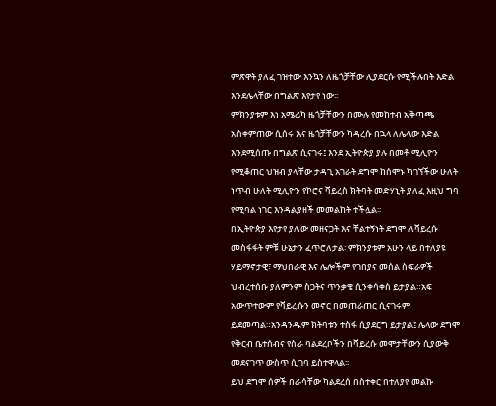ምጽዋት ያለፈ ገዝተው እንኳን ለዜጎቻቸው ሊያደርሱ የሚችሉበት እድል እንደሌላቸው በግልጽ እየታየ ነው፡፡
ምክንያቱም እነ አሜሪካ ዜጎቻቸውን በሙሉ የመከተብ አቅጣጫ አስቀምጠው ሲሰሩ እና ዜጎቻቸውን ካዳረሱ በኋላ ለሌላው እድል እንደሚሰጡ በግልጽ ሲናገሩ፤ እንደ ኢትዮጵያ ያሉ በመቶ ሚሊዮን የሚቆጠር ህዝብ ያላቸው ታዳጊ አገራት ደግሞ ከሰሞኑ ካገኘችው ሁለት ነጥብ ሁለት ሚሊዮን የኮሮና ቫይረስ ክትባት መድሃኒት ያለፈ እዚህ ግባ የሚባል ነገር እንዳልያዘች መመልከት ተችሏል፡፡
በኢትዮጵያ እየታየ ያለው መዘናጋት እና ቸልተኝነት ደግሞ ለቫይረሱ መስፋፋት ምቹ ሁኔታን ፈጥሮለታል፡ ምክንያቱም አሁን ላይ በተለያዩ ሃይማኖታዊ፣ ማህበራዊ እና ሌሎችም የገበያና መሰል ስፍራዎች ህብረተሰቡ ያለምንም ስጋትና ጥንቃቄ ሲንቀሳቀስ ይታያል።አፍ አውጥተውም የቫይረሱን መኖር በመጠራጠር ሲናገሩም ይደመጣል።አንዳንዱም ክትባቱን ተስፋ ሲያደርግ ይታያል፤ ሌላው ደግሞ የቅርብ ቤተሰብና የስራ ባልደረቦችን በቫይረሱ መሞታቸውን ሲያውቅ መደናገጥ ውስጥ ሲገባ ይስተዋላል፡፡
ይህ ደግሞ ሰዎች በራሳቸው ካልደረሰ በስተቀር በተለያየ መልኩ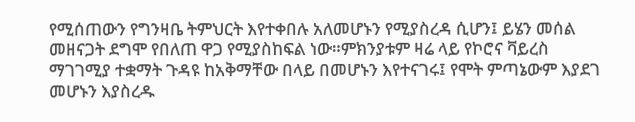የሚሰጠውን የግንዛቤ ትምህርት እየተቀበሉ አለመሆኑን የሚያስረዳ ሲሆን፤ ይሄን መሰል መዘናጋት ደግሞ የበለጠ ዋጋ የሚያስከፍል ነው።ምክንያቱም ዛሬ ላይ የኮሮና ቫይረስ ማገገሚያ ተቋማት ጉዳዩ ከአቅማቸው በላይ በመሆኑን እየተናገሩ፤ የሞት ምጣኔውም እያደገ መሆኑን እያስረዱ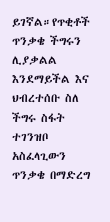ይገኛል።የጥቂቶች ጥንቃቄ ችግሩን ሊያቃልል እንደማይችል እና ህብረተሰቡ ስለ ችግሩ ስፋት ተገንዝቦ አስፈላጊውን ጥንቃቄ በማድረግ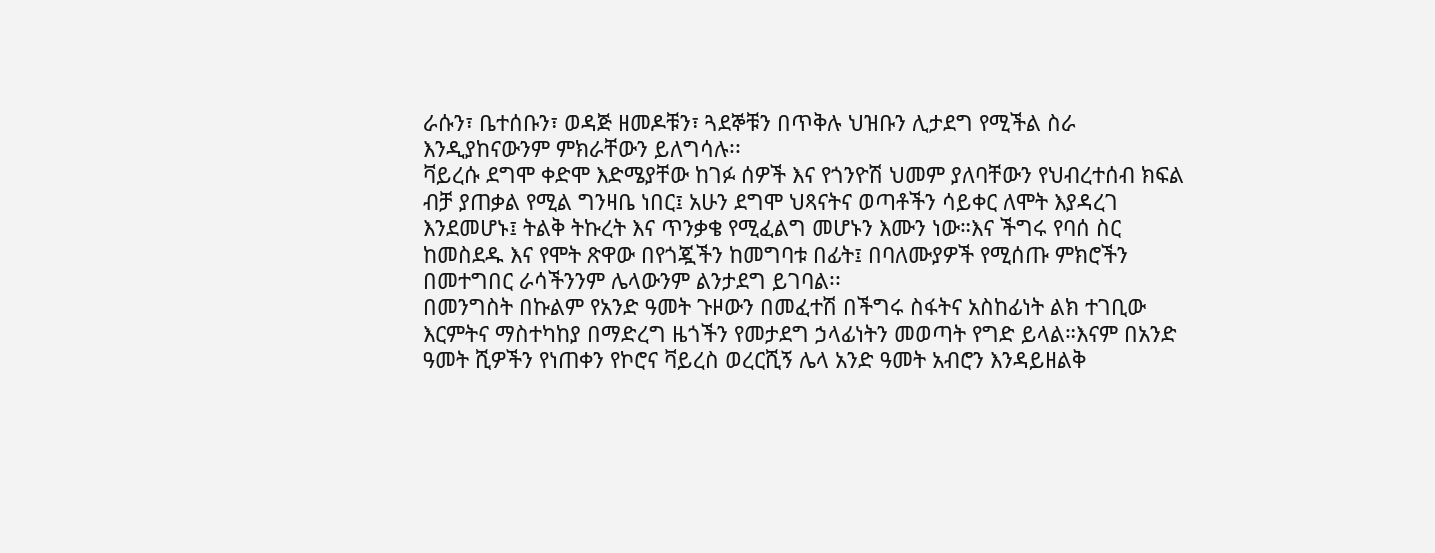ራሱን፣ ቤተሰቡን፣ ወዳጅ ዘመዶቹን፣ ጓደኞቹን በጥቅሉ ህዝቡን ሊታደግ የሚችል ስራ እንዲያከናውንም ምክራቸውን ይለግሳሉ፡፡
ቫይረሱ ደግሞ ቀድሞ እድሜያቸው ከገፉ ሰዎች እና የጎንዮሽ ህመም ያለባቸውን የህብረተሰብ ክፍል ብቻ ያጠቃል የሚል ግንዛቤ ነበር፤ አሁን ደግሞ ህጻናትና ወጣቶችን ሳይቀር ለሞት እያዳረገ እንደመሆኑ፤ ትልቅ ትኩረት እና ጥንቃቄ የሚፈልግ መሆኑን እሙን ነው።እና ችግሩ የባሰ ስር ከመስደዱ እና የሞት ጽዋው በየጎጇችን ከመግባቱ በፊት፤ በባለሙያዎች የሚሰጡ ምክሮችን በመተግበር ራሳችንንም ሌላውንም ልንታደግ ይገባል፡፡
በመንግስት በኩልም የአንድ ዓመት ጉዞውን በመፈተሽ በችግሩ ስፋትና አስከፊነት ልክ ተገቢው እርምትና ማስተካከያ በማድረግ ዜጎችን የመታደግ ኃላፊነትን መወጣት የግድ ይላል።እናም በአንድ ዓመት ሺዎችን የነጠቀን የኮሮና ቫይረስ ወረርሺኝ ሌላ አንድ ዓመት አብሮን እንዳይዘልቅ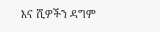እና ሺዎችን ዳግም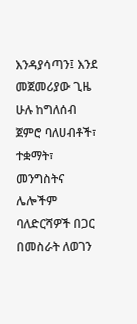እንዳያሳጣን፤ እንደ መጀመሪያው ጊዜ ሁሉ ከግለሰብ ጀምሮ ባለሀብቶች፣ ተቋማት፣ መንግስትና ሌሎችም ባለድርሻዎች በጋር በመስራት ለወገን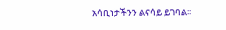አሳቢነታችንን ልናሳይ ይገባል፡፡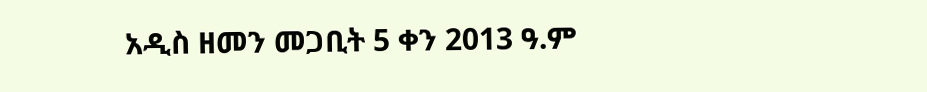አዲስ ዘመን መጋቢት 5 ቀን 2013 ዓ.ም